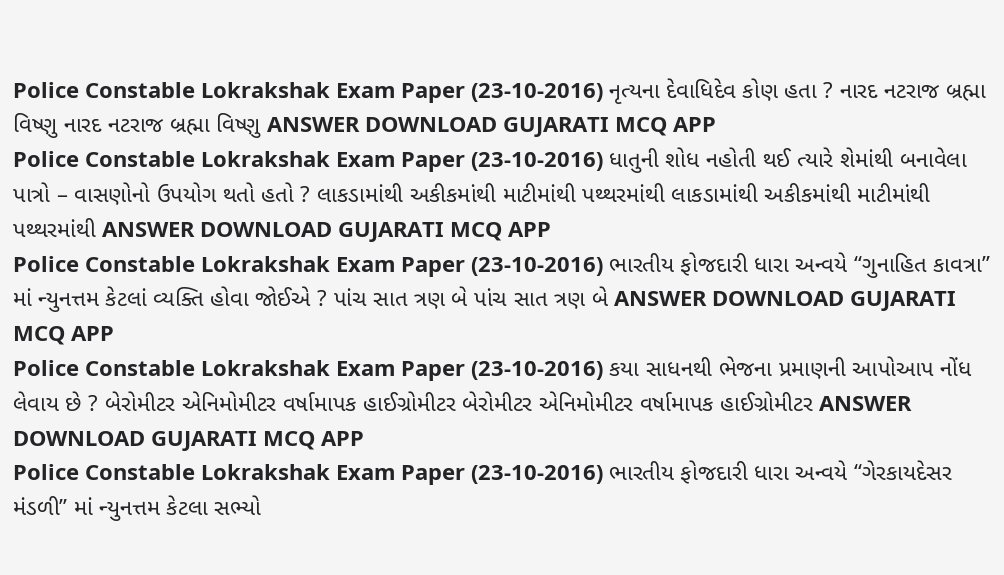Police Constable Lokrakshak Exam Paper (23-10-2016) નૃત્યના દેવાધિદેવ કોણ હતા ? નારદ નટરાજ બ્રહ્મા વિષ્ણુ નારદ નટરાજ બ્રહ્મા વિષ્ણુ ANSWER DOWNLOAD GUJARATI MCQ APP
Police Constable Lokrakshak Exam Paper (23-10-2016) ધાતુની શોધ નહોતી થઈ ત્યારે શેમાંથી બનાવેલા પાત્રો – વાસણોનો ઉપયોગ થતો હતો ? લાકડામાંથી અકીકમાંથી માટીમાંથી પથ્થરમાંથી લાકડામાંથી અકીકમાંથી માટીમાંથી પથ્થરમાંથી ANSWER DOWNLOAD GUJARATI MCQ APP
Police Constable Lokrakshak Exam Paper (23-10-2016) ભારતીય ફોજદારી ધારા અન્વયે ‘‘ગુનાહિત કાવત્રા’’ માં ન્યુનત્તમ કેટલાં વ્યક્તિ હોવા જોઈએ ? પાંચ સાત ત્રણ બે પાંચ સાત ત્રણ બે ANSWER DOWNLOAD GUJARATI MCQ APP
Police Constable Lokrakshak Exam Paper (23-10-2016) કયા સાધનથી ભેજના પ્રમાણની આપોઆપ નોંધ લેવાય છે ? બેરોમીટર એનિમોમીટર વર્ષામાપક હાઈગ્રોમીટર બેરોમીટર એનિમોમીટર વર્ષામાપક હાઈગ્રોમીટર ANSWER DOWNLOAD GUJARATI MCQ APP
Police Constable Lokrakshak Exam Paper (23-10-2016) ભારતીય ફોજદારી ધારા અન્વયે ‘‘ગેરકાયદેસર મંડળી’’ માં ન્યુનત્તમ કેટલા સભ્યો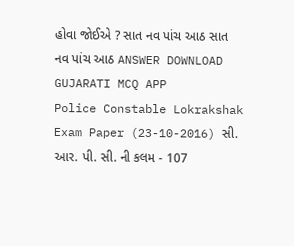હોવા જોઈએ ? સાત નવ પાંચ આઠ સાત નવ પાંચ આઠ ANSWER DOWNLOAD GUJARATI MCQ APP
Police Constable Lokrakshak Exam Paper (23-10-2016) સી. આર. પી. સી. ની કલમ - 107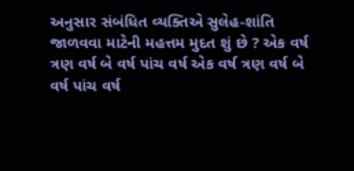અનુસાર સંબંધિત વ્યક્તિએ સુલેહ-શાંતિ જાળવવા માટેની મહત્તમ મુદત શું છે ? એક વર્ષ ત્રણ વર્ષ બે વર્ષ પાંચ વર્ષ એક વર્ષ ત્રણ વર્ષ બે વર્ષ પાંચ વર્ષ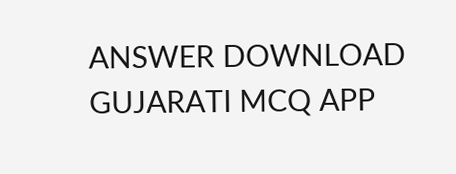ANSWER DOWNLOAD GUJARATI MCQ APP